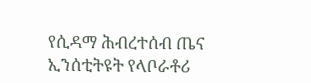የሲዳማ ሕብረተሰብ ጤና ኢንሰቲትዩት የላቦራቶሪ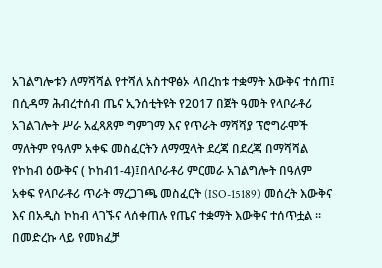አገልግሎቱን ለማሻሻል የተሻለ አስተዋፅኦ ላበረከቱ ተቋማት እውቅና ተሰጠ፤
በሲዳማ ሕብረተሰብ ጤና ኢንሰቲትዩት የ2017 በጀት ዓመት የላቦራቶሪ አገልገሎት ሥራ አፈጻጸም ግምገማ እና የጥራት ማሻሻያ ፕሮግራሞች ማለትም የዓለም አቀፍ መስፈርትን ለማሟላት ደረጃ በደረጃ በማሻሻል የኮከብ ዕውቅና ( ኮከብ1-4)፤በላቦራቶሪ ምርመራ አገልግሎት በዓለም አቀፍ የላቦራቶሪ ጥራት ማረጋገጫ መስፈርት (ISO-15189) መሰረት እውቅና እና በአዲስ ኮከብ ላገኙና ላሰቀጠሉ የጤና ተቋማት እውቅና ተሰጥቷል ። በመድረኩ ላይ የመክፈቻ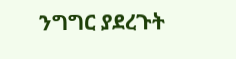ንግግር ያደረጉት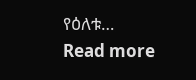የዕለቱ…
Read more